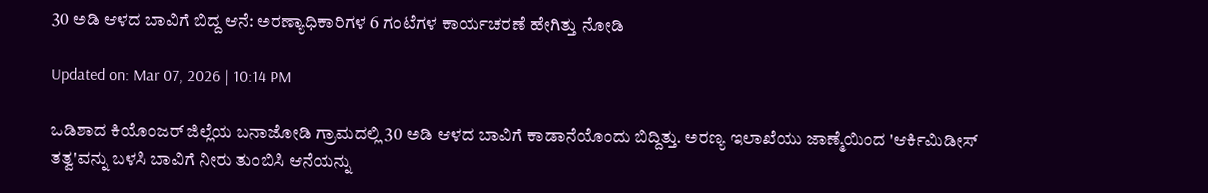30 ಅಡಿ ಆಳದ ಬಾವಿಗೆ ಬಿದ್ದ ಆನೆ: ಅರಣ್ಯಾಧಿಕಾರಿಗಳ 6 ಗಂಟೆಗಳ ಕಾರ್ಯಚರಣೆ ಹೇಗಿತ್ತು ನೋಡಿ

Updated on: Mar 07, 2026 | 10:14 PM

ಒಡಿಶಾದ ಕಿಯೊಂಜರ್ ಜಿಲ್ಲೆಯ ಬನಾಜೋಡಿ ಗ್ರಾಮದಲ್ಲಿ 30 ಅಡಿ ಆಳದ ಬಾವಿಗೆ ಕಾಡಾನೆಯೊಂದು ಬಿದ್ದಿತ್ತು. ಅರಣ್ಯ ಇಲಾಖೆಯು ಜಾಣ್ಮೆಯಿಂದ 'ಆರ್ಕಿಮಿಡೀಸ್ ತತ್ವ'ವನ್ನು ಬಳಸಿ ಬಾವಿಗೆ ನೀರು ತುಂಬಿಸಿ ಆನೆಯನ್ನು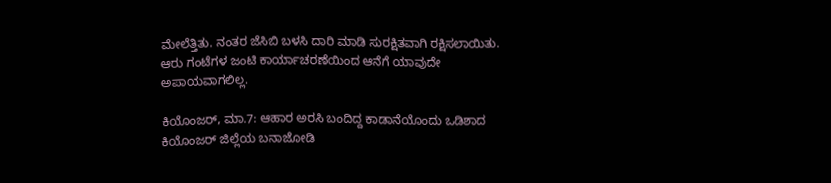ಮೇಲೆತ್ತಿತು. ನಂತರ ಜೆಸಿಬಿ ಬಳಸಿ ದಾರಿ ಮಾಡಿ ಸುರಕ್ಷಿತವಾಗಿ ರಕ್ಷಿಸಲಾಯಿತು. ಆರು ಗಂಟೆಗಳ ಜಂಟಿ ಕಾರ್ಯಾಚರಣೆಯಿಂದ ಆನೆಗೆ ಯಾವುದೇ ಅಪಾಯವಾಗಲಿಲ್ಲ.

ಕಿಯೊಂಜರ್, ಮಾ.7: ಆಹಾರ ಅರಸಿ ಬಂದಿದ್ದ ಕಾಡಾನೆಯೊಂದು ಒಡಿಶಾದ ಕಿಯೊಂಜರ್ ಜಿಲ್ಲೆಯ ಬನಾಜೋಡಿ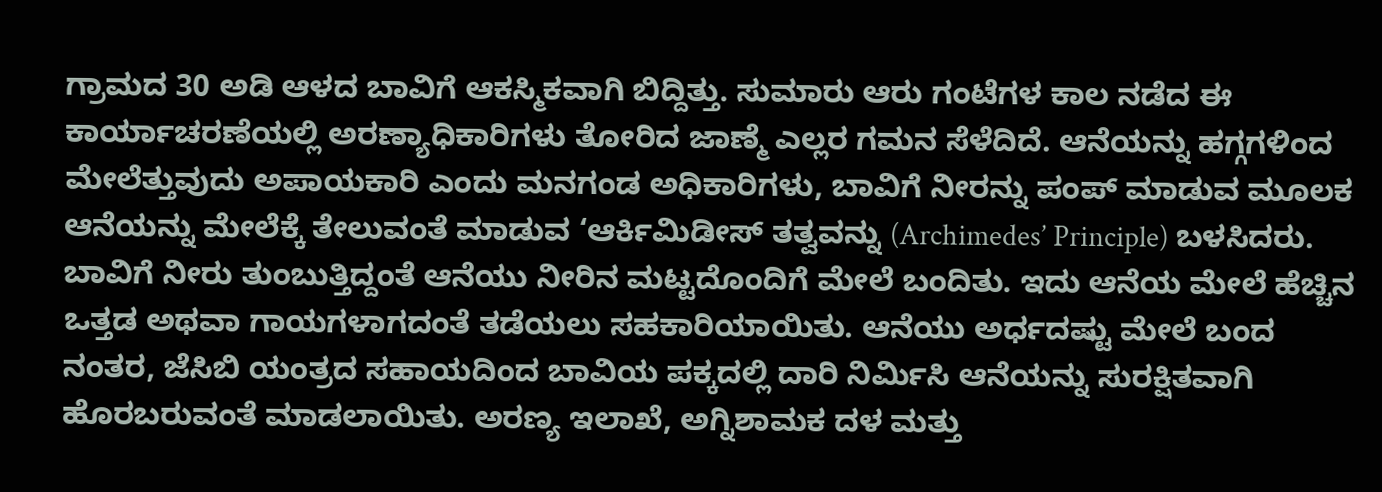ಗ್ರಾಮದ 30 ಅಡಿ ಆಳದ ಬಾವಿಗೆ ಆಕಸ್ಮಿಕವಾಗಿ ಬಿದ್ದಿತ್ತು. ಸುಮಾರು ಆರು ಗಂಟೆಗಳ ಕಾಲ ನಡೆದ ಈ ಕಾರ್ಯಾಚರಣೆಯಲ್ಲಿ ಅರಣ್ಯಾಧಿಕಾರಿಗಳು ತೋರಿದ ಜಾಣ್ಮೆ ಎಲ್ಲರ ಗಮನ ಸೆಳೆದಿದೆ. ಆನೆಯನ್ನು ಹಗ್ಗಗಳಿಂದ ಮೇಲೆತ್ತುವುದು ಅಪಾಯಕಾರಿ ಎಂದು ಮನಗಂಡ ಅಧಿಕಾರಿಗಳು, ಬಾವಿಗೆ ನೀರನ್ನು ಪಂಪ್ ಮಾಡುವ ಮೂಲಕ ಆನೆಯನ್ನು ಮೇಲೆಕ್ಕೆ ತೇಲುವಂತೆ ಮಾಡುವ ‘ಆರ್ಕಿಮಿಡೀಸ್ ತತ್ವವನ್ನು (Archimedes’ Principle) ಬಳಸಿದರು. ಬಾವಿಗೆ ನೀರು ತುಂಬುತ್ತಿದ್ದಂತೆ ಆನೆಯು ನೀರಿನ ಮಟ್ಟದೊಂದಿಗೆ ಮೇಲೆ ಬಂದಿತು. ಇದು ಆನೆಯ ಮೇಲೆ ಹೆಚ್ಚಿನ ಒತ್ತಡ ಅಥವಾ ಗಾಯಗಳಾಗದಂತೆ ತಡೆಯಲು ಸಹಕಾರಿಯಾಯಿತು. ಆನೆಯು ಅರ್ಧದಷ್ಟು ಮೇಲೆ ಬಂದ ನಂತರ, ಜೆಸಿಬಿ ಯಂತ್ರದ ಸಹಾಯದಿಂದ ಬಾವಿಯ ಪಕ್ಕದಲ್ಲಿ ದಾರಿ ನಿರ್ಮಿಸಿ ಆನೆಯನ್ನು ಸುರಕ್ಷಿತವಾಗಿ ಹೊರಬರುವಂತೆ ಮಾಡಲಾಯಿತು. ಅರಣ್ಯ ಇಲಾಖೆ, ಅಗ್ನಿಶಾಮಕ ದಳ ಮತ್ತು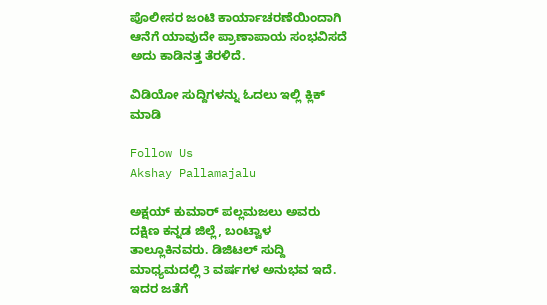ಪೊಲೀಸರ ಜಂಟಿ ಕಾರ್ಯಾಚರಣೆಯಿಂದಾಗಿ ಆನೆಗೆ ಯಾವುದೇ ಪ್ರಾಣಾಪಾಯ ಸಂಭವಿಸದೆ ಅದು ಕಾಡಿನತ್ತ ತೆರಳಿದೆ.

ವಿಡಿಯೋ ಸುದ್ದಿಗಳನ್ನು ಓದಲು ಇಲ್ಲಿ ಕ್ಲಿಕ್ ಮಾಡಿ

Follow Us
Akshay Pallamajalu

ಅಕ್ಷಯ್ ಕುಮಾರ್ ಪಲ್ಲಮಜಲು ಅವರು ದಕ್ಷಿಣ ಕನ್ನಡ ಜಿಲ್ಲೆ, ಬಂಟ್ವಾಳ ತಾಲ್ಲೂಕಿನವರು. ಡಿಜಿಟಲ್ ಸುದ್ದಿ ಮಾಧ್ಯಮದಲ್ಲಿ 3 ವರ್ಷಗಳ ಅನುಭವ ಇದೆ. ಇದರ ಜತೆಗೆ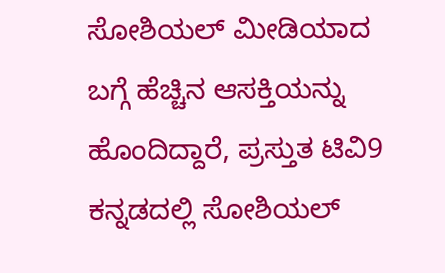ಸೋಶಿಯಲ್ ಮೀಡಿಯಾದ ಬಗ್ಗೆ ಹೆಚ್ಚಿನ ಆಸಕ್ತಿಯನ್ನು ಹೊಂದಿದ್ದಾರೆ, ಪ್ರಸ್ತುತ ಟಿವಿ9 ಕನ್ನಡದಲ್ಲಿ ಸೋಶಿಯಲ್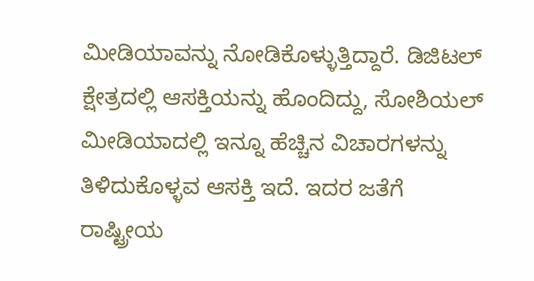ಮೀಡಿಯಾವನ್ನು ನೋಡಿಕೊಳ್ಳುತ್ತಿದ್ದಾರೆ. ಡಿಜಿಟಲ್ ಕ್ಷೇತ್ರದಲ್ಲಿ ಆಸಕ್ತಿಯನ್ನು ಹೊಂದಿದ್ದು, ಸೋಶಿಯಲ್ ಮೀಡಿಯಾದಲ್ಲಿ ಇನ್ನೂ ಹೆಚ್ಚಿನ ವಿಚಾರಗಳನ್ನು ತಿಳಿದುಕೊಳ್ಳವ ಆಸಕ್ತಿ ಇದೆ. ಇದರ ಜತೆಗೆ ರಾಷ್ಟ್ರೀಯ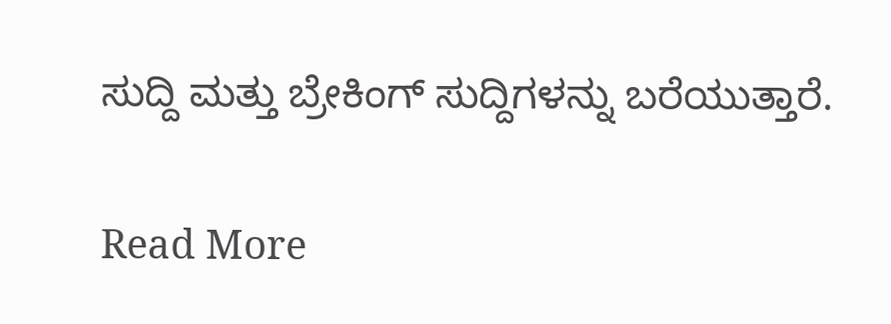ಸುದ್ದಿ ಮತ್ತು ಬ್ರೇಕಿಂಗ್ ಸುದ್ದಿಗಳನ್ನು ಬರೆಯುತ್ತಾರೆ.

Read More